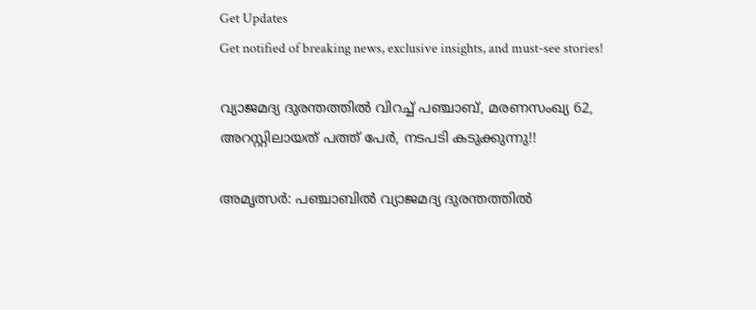Get Updates
Get notified of breaking news, exclusive insights, and must-see stories!

വ്യാജമദ്യ ദുരന്തത്തില്‍ വിറച്ച് പഞ്ചാബ്, മരണസംഖ്യ 62, അറസ്റ്റിലായത് പത്ത് പേര്‍, നടപടി കടുക്കുന്നു!!

അമൃത്സര്‍: പഞ്ചാബില്‍ വ്യാജമദ്യ ദുരന്തത്തില്‍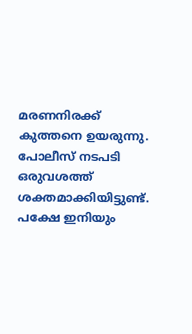മരണനിരക്ക് കുത്തനെ ഉയരുന്നു. പോലീസ് നടപടി ഒരുവശത്ത് ശക്തമാക്കിയിട്ടുണ്ട്. പക്ഷേ ഇനിയും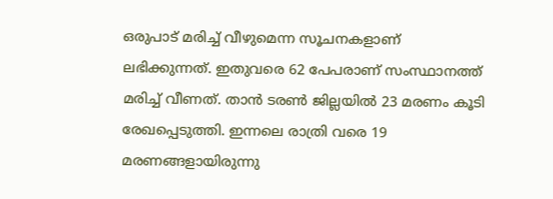ഒരുപാട് മരിച്ച് വീഴുമെന്ന സൂചനകളാണ് ലഭിക്കുന്നത്. ഇതുവരെ 62 പേപരാണ് സംസ്ഥാനത്ത് മരിച്ച് വീണത്. താന്‍ ടരണ്‍ ജില്ലയില്‍ 23 മരണം കൂടി രേഖപ്പെടുത്തി. ഇന്നലെ രാത്രി വരെ 19 മരണങ്ങളായിരുന്നു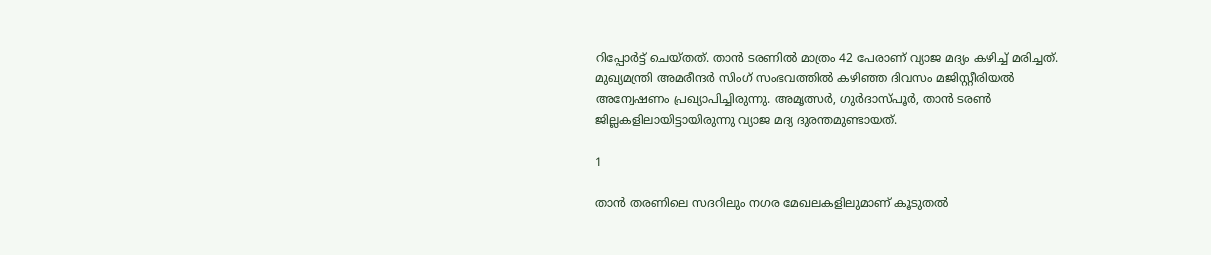റിപ്പോര്‍ട്ട് ചെയ്തത്. താന്‍ ടരണില്‍ മാത്രം 42 പേരാണ് വ്യാജ മദ്യം കഴിച്ച് മരിച്ചത്. മുഖ്യമന്ത്രി അമരീന്ദര്‍ സിംഗ് സംഭവത്തില്‍ കഴിഞ്ഞ ദിവസം മജിസ്റ്റീരിയല്‍ അന്വേഷണം പ്രഖ്യാപിച്ചിരുന്നു. അമൃത്സര്‍, ഗുര്‍ദാസ്പൂര്‍, താന്‍ ടരണ്‍ ജില്ലകളിലായിട്ടായിരുന്നു വ്യാജ മദ്യ ദുരന്തമുണ്ടായത്.

1

താന്‍ തരണിലെ സദറിലും നഗര മേഖലകളിലുമാണ് കൂടുതല്‍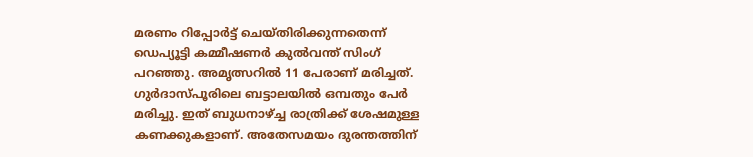മരണം റിപ്പോര്‍ട്ട് ചെയ്തിരിക്കുന്നതെന്ന് ഡെപ്യൂട്ടി കമ്മീഷണര്‍ കുല്‍വന്ത് സിംഗ് പറഞ്ഞു. അമൃത്സറില്‍ 11 പേരാണ് മരിച്ചത്. ഗുര്‍ദാസ്പൂരിലെ ബട്ടാലയില്‍ ഒമ്പതും പേര്‍ മരിച്ചു. ഇത് ബുധനാഴ്ച്ച രാത്രിക്ക് ശേഷമുള്ള കണക്കുകളാണ്. അതേസമയം ദുരന്തത്തിന്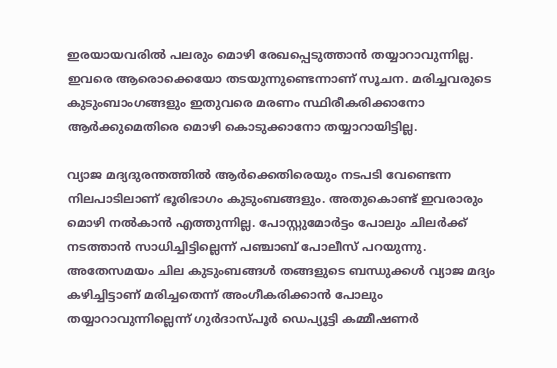ഇരയായവരില്‍ പലരും മൊഴി രേഖപ്പെടുത്താന്‍ തയ്യാറാവുന്നില്ല. ഇവരെ ആരൊക്കെയോ തടയുന്നുണ്ടെന്നാണ് സൂചന. മരിച്ചവരുടെ കുടുംബാംഗങ്ങളും ഇതുവരെ മരണം സ്ഥിരീകരിക്കാനോ ആര്‍ക്കുമെതിരെ മൊഴി കൊടുക്കാനോ തയ്യാറായിട്ടില്ല.

വ്യാജ മദ്യദുരന്തത്തില്‍ ആര്‍ക്കെതിരെയും നടപടി വേണ്ടെന്ന നിലപാടിലാണ് ഭൂരിഭാഗം കുടുംബങ്ങളും. അതുകൊണ്ട് ഇവരാരും മൊഴി നല്‍കാന്‍ എത്തുന്നില്ല. പോസ്റ്റുമോര്‍ട്ടം പോലും ചിലര്‍ക്ക് നടത്താന്‍ സാധിച്ചിട്ടില്ലെന്ന് പഞ്ചാബ് പോലീസ് പറയുന്നു. അതേസമയം ചില കുടുംബങ്ങള്‍ തങ്ങളുടെ ബന്ധുക്കള്‍ വ്യാജ മദ്യം കഴിച്ചിട്ടാണ് മരിച്ചതെന്ന് അംഗീകരിക്കാന്‍ പോലും തയ്യാറാവുന്നില്ലെന്ന് ഗുര്‍ദാസ്പൂര്‍ ഡെപ്യൂട്ടി കമ്മീഷണര്‍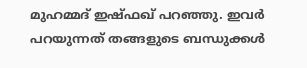മുഹമ്മദ് ഇഷ്ഫഖ് പറഞ്ഞു. ഇവര്‍ പറയുന്നത് തങ്ങളുടെ ബന്ധുക്കള്‍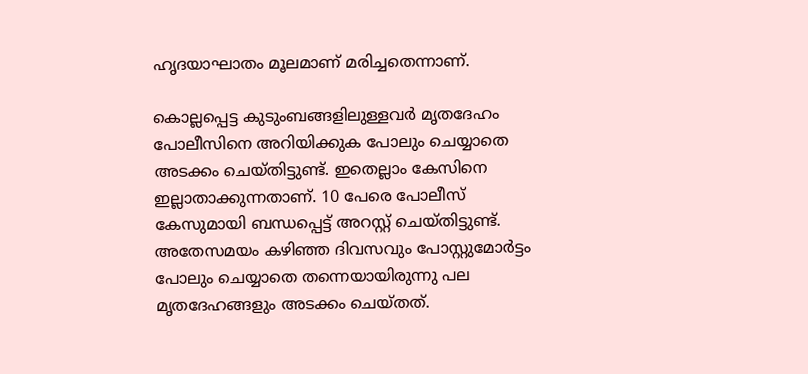ഹൃദയാഘാതം മൂലമാണ് മരിച്ചതെന്നാണ്.

കൊല്ലപ്പെട്ട കുടുംബങ്ങളിലുള്ളവര്‍ മൃതദേഹം പോലീസിനെ അറിയിക്കുക പോലും ചെയ്യാതെ അടക്കം ചെയ്തിട്ടുണ്ട്. ഇതെല്ലാം കേസിനെ ഇല്ലാതാക്കുന്നതാണ്. 10 പേരെ പോലീസ് കേസുമായി ബന്ധപ്പെട്ട് അറസ്റ്റ് ചെയ്തിട്ടുണ്ട്. അതേസമയം കഴിഞ്ഞ ദിവസവും പോസ്റ്റുമോര്‍ട്ടം പോലും ചെയ്യാതെ തന്നെയായിരുന്നു പല മൃതദേഹങ്ങളും അടക്കം ചെയ്തത്.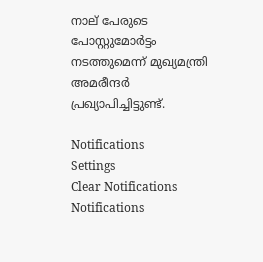നാല് പേരുടെ പോസ്റ്റുമോര്‍ട്ടം നടത്തുമെന്ന് മുഖ്യമന്ത്രി അമരീന്ദര്‍ പ്രഖ്യാപിച്ചിട്ടുണ്ട്.

Notifications
Settings
Clear Notifications
Notifications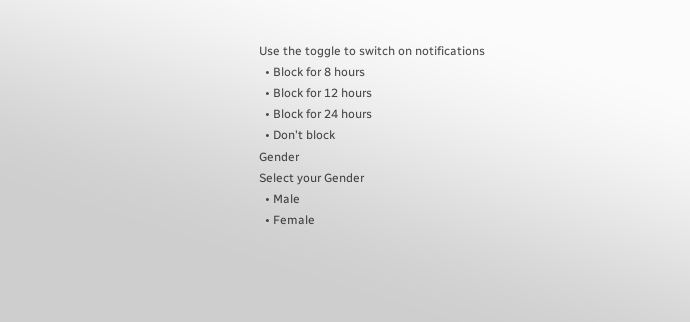Use the toggle to switch on notifications
  • Block for 8 hours
  • Block for 12 hours
  • Block for 24 hours
  • Don't block
Gender
Select your Gender
  • Male
  • Female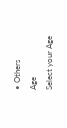• Others
Age
Select your Age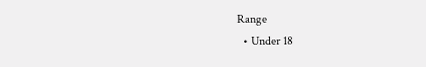Range
  • Under 18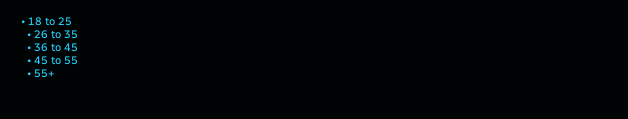• 18 to 25
  • 26 to 35
  • 36 to 45
  • 45 to 55
  • 55+